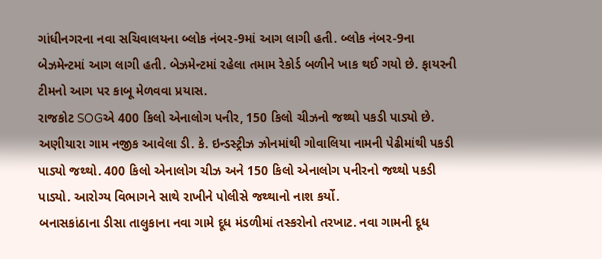ગાંધીનગરના નવા સચિવાલયના બ્લોક નંબર-9માં આગ લાગી હતી. બ્લોક નંબર-9ના બેઝમેન્ટમાં આગ લાગી હતી. બેઝમેન્ટમાં રહેલા તમામ રેકોર્ડ બળીને ખાક થઈ ગયો છે. ફાયરની ટીમનો આગ પર કાબૂ મેળવવા પ્રયાસ.
રાજકોટ SOGએ 400 કિલો એનાલોગ પનીર, 150 કિલો ચીઝનો જથ્થો પકડી પાડ્યો છે. અણીયારા ગામ નજીક આવેલા ડી. કે. ઇન્ડસ્ટ્રીઝ ઝોનમાંથી ગોવાલિયા નામની પેઢીમાંથી પકડી પાડ્યો જથ્થો. 400 કિલો એનાલોગ ચીઝ અને 150 કિલો એનાલોગ પનીરનો જથ્થો પકડી પાડ્યો. આરોગ્ય વિભાગને સાથે રાખીને પોલીસે જથ્થાનો નાશ કર્યો.
બનાસકાંઠાના ડીસા તાલુકાના નવા ગામે દૂધ મંડળીમાં તસ્કરોનો તરખાટ. નવા ગામની દૂધ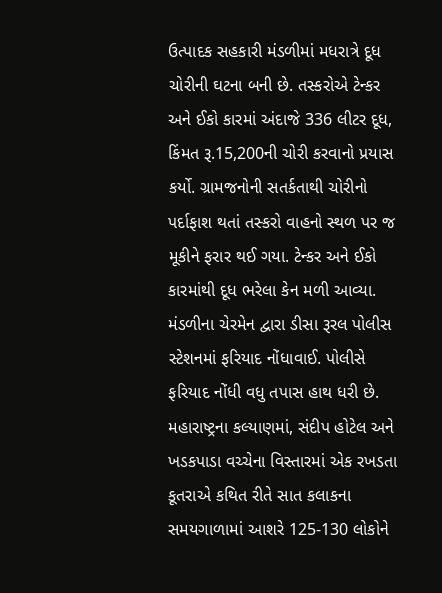ઉત્પાદક સહકારી મંડળીમાં મધરાત્રે દૂધ ચોરીની ઘટના બની છે. તસ્કરોએ ટેન્કર અને ઈકો કારમાં અંદાજે 336 લીટર દૂધ, કિંમત રૂ.15,200ની ચોરી કરવાનો પ્રયાસ કર્યો. ગ્રામજનોની સતર્કતાથી ચોરીનો પર્દાફાશ થતાં તસ્કરો વાહનો સ્થળ પર જ મૂકીને ફરાર થઈ ગયા. ટેન્કર અને ઈકો કારમાંથી દૂધ ભરેલા કેન મળી આવ્યા. મંડળીના ચેરમેન દ્વારા ડીસા રૂરલ પોલીસ સ્ટેશનમાં ફરિયાદ નોંધાવાઈ. પોલીસે ફરિયાદ નોંધી વધુ તપાસ હાથ ધરી છે.
મહારાષ્ટ્રના કલ્યાણમાં, સંદીપ હોટેલ અને ખડકપાડા વચ્ચેના વિસ્તારમાં એક રખડતા કૂતરાએ કથિત રીતે સાત કલાકના સમયગાળામાં આશરે 125-130 લોકોને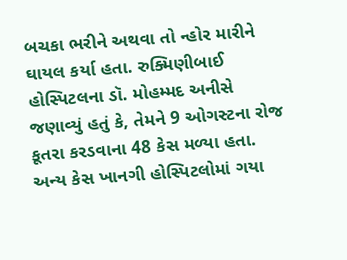બચકા ભરીને અથવા તો ન્હોર મારીને ઘાયલ કર્યા હતા. રુક્મિણીબાઈ હોસ્પિટલના ડૉ. મોહમ્મદ અનીસે જણાવ્યું હતું કે, તેમને 9 ઓગસ્ટના રોજ કૂતરા કરડવાના 48 કેસ મળ્યા હતા. અન્ય કેસ ખાનગી હોસ્પિટલોમાં ગયા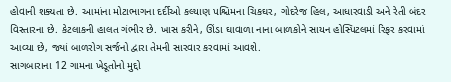હોવાની શક્યતા છે. આમાંના મોટાભાગના દર્દીઓ કલ્યાણ પશ્ચિમના ચિકઘર, ગોદરેજ હિલ, આધારવાડી અને રેતી બંદર વિસ્તારના છે. કેટલાકની હાલત ગંભીર છે. ખાસ કરીને, ઊંડા ઘાવાળા નાના બાળકોને સાયન હોસ્પિટલમાં રિફર કરવામાં આવ્યા છે, જ્યાં બાળરોગ સર્જનો દ્વારા તેમની સારવાર કરવામાં આવશે.
સાગબારાના 12 ગામના ખેડૂતોનો મુદ્દો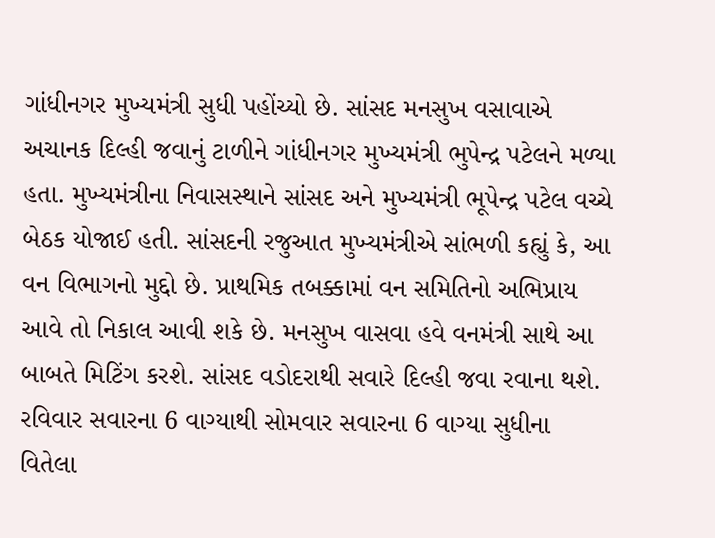ગાંધીનગર મુખ્યમંત્રી સુધી પહોંચ્યો છે. સાંસદ મનસુખ વસાવાએ અચાનક દિલ્હી જવાનું ટાળીને ગાંધીનગર મુખ્યમંત્રી ભુપેન્દ્ર પટેલને મળ્યા હતા. મુખ્યમંત્રીના નિવાસસ્થાને સાંસદ અને મુખ્યમંત્રી ભૂપેન્દ્ર પટેલ વચ્ચે બેઠક યોજાઈ હતી. સાંસદની રજુઆત મુખ્યમંત્રીએ સાંભળી કહ્યું કે, આ વન વિભાગનો મુદ્દો છે. પ્રાથમિક તબક્કામાં વન સમિતિનો અભિપ્રાય આવે તો નિકાલ આવી શકે છે. મનસુખ વાસવા હવે વનમંત્રી સાથે આ બાબતે મિટિંગ કરશે. સાંસદ વડોદરાથી સવારે દિલ્હી જવા રવાના થશે.
રવિવાર સવારના 6 વાગ્યાથી સોમવાર સવારના 6 વાગ્યા સુધીના વિતેલા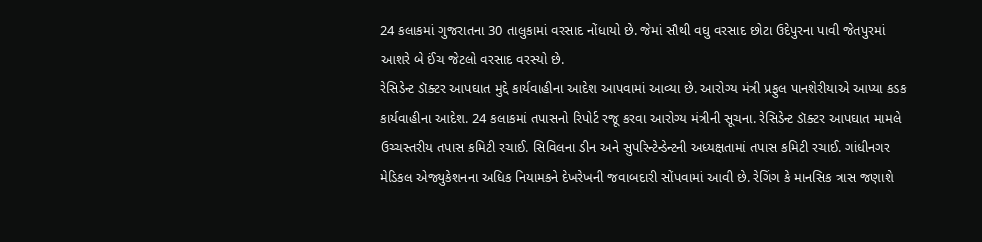24 કલાકમાં ગુજરાતના 30 તાલુકામાં વરસાદ નોંધાયો છે. જેમાં સૌથી વઘુ વરસાદ છોટા ઉદેપુરના પાવી જેતપુરમાં આશરે બે ઈંચ જેટલો વરસાદ વરસ્યો છે.
રેસિડેન્ટ ડૉક્ટર આપઘાત મુદ્દે કાર્યવાહીના આદેશ આપવામાં આવ્યા છે. આરોગ્ય મંત્રી પ્રફુલ પાનશેરીયાએ આપ્યા કડક કાર્યવાહીના આદેશ. 24 કલાકમાં તપાસનો રિપોર્ટ રજૂ કરવા આરોગ્ય મંત્રીની સૂચના. રેસિડેન્ટ ડૉક્ટર આપઘાત મામલે ઉચ્ચસ્તરીય તપાસ કમિટી રચાઈ. સિવિલના ડીન અને સુપરિન્ટેન્ડેન્ટની અધ્યક્ષતામાં તપાસ કમિટી રચાઈ. ગાંધીનગર મેડિકલ એજ્યુકેશનના અધિક નિયામકને દેખરેખની જવાબદારી સોંપવામાં આવી છે. રેગિંગ કે માનસિક ત્રાસ જણાશે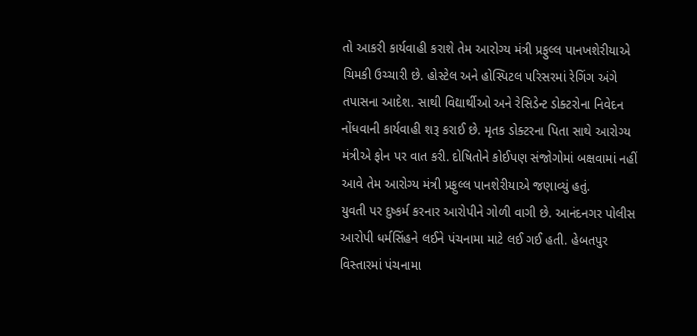તો આકરી કાર્યવાહી કરાશે તેમ આરોગ્ય મંત્રી પ્રફુલ્લ પાનખશેરીયાએ ચિમકી ઉચ્ચારી છે. હોસ્ટેલ અને હોસ્પિટલ પરિસરમાં રેગિંગ અંગે તપાસના આદેશ. સાથી વિદ્યાર્થીઓ અને રેસિડેન્ટ ડોક્ટરોના નિવેદન નોંધવાની કાર્યવાહી શરૂ કરાઈ છે. મૃતક ડોક્ટરના પિતા સાથે આરોગ્ય મંત્રીએ ફોન પર વાત કરી. દોષિતોને કોઈપણ સંજોગોમાં બક્ષવામાં નહીં આવે તેમ આરોગ્ય મંત્રી પ્રફુલ્લ પાનશેરીયાએ જણાવ્યું હતું.
યુવતી પર દુષ્કર્મ કરનાર આરોપીને ગોળી વાગી છે. આનંદનગર પોલીસ આરોપી ધર્મસિંહને લઈને પંચનામા માટે લઈ ગઈ હતી. હેબતપુર વિસ્તારમાં પંચનામા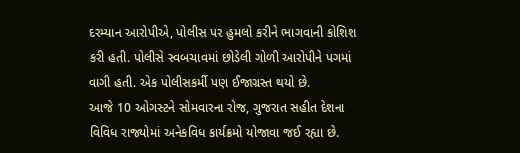દરમ્યાન આરોપીએ, પોલીસ પર હુમલો કરીને ભાગવાની કોશિશ કરી હતી. પોલીસે સ્વબચાવમાં છોડેલી ગોળી આરોપીને પગમાં વાગી હતી. એક પોલીસકર્મી પણ ઈજાગ્રસ્ત થયો છે.
આજે 10 ઓગસ્ટને સોમવારના રોજ, ગુજરાત સહીત દેશના વિવિધ રાજ્યોમાં અનેકવિધ કાર્યક્રમો યોજાવા જઈ રહ્યા છે.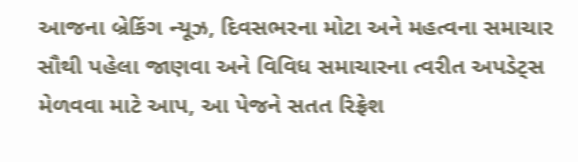આજના બ્રેકિંગ ન્યૂઝ, દિવસભરના મોટા અને મહત્વના સમાચાર સૌથી પહેલા જાણવા અને વિવિધ સમાચારના ત્વરીત અપડેટ્સ મેળવવા માટે આપ, આ પેજને સતત રિફ્રેશ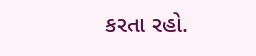કરતા રહો.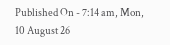Published On - 7:14 am, Mon, 10 August 26